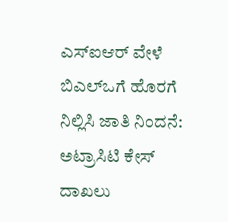ಎಸ್ಐಆರ್ ವೇಳೆ ಬಿಎಲ್ಒಗೆ ಹೊರಗೆ ನಿಲ್ಲಿಸಿ ಜಾತಿ ನಿಂದನೆ: ಅಟ್ರಾಸಿಟಿ ಕೇಸ್ ದಾಖಲು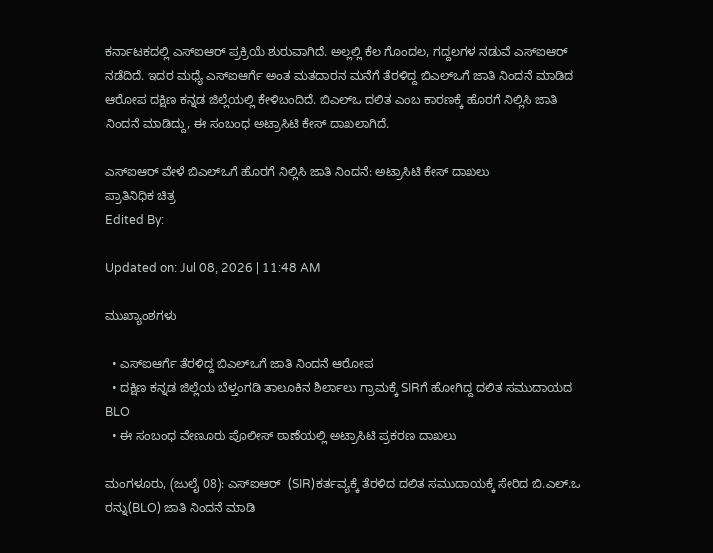ಕರ್ನಾಟಕದಲ್ಲಿ ಎಸ್ಐಆರ್ ಪ್ರಕ್ರಿಯೆ ಶುರುವಾಗಿದೆ. ಅಲ್ಲಲ್ಲಿ ಕೆಲ ಗೊಂದಲ, ಗದ್ದಲಗಳ ನಡುವೆ ಎಸ್ಐಆರ್ ನಡೆದಿದೆ. ಇದರ ಮಧ್ಯೆ ಎಸ್ಐಆರ್ಗೆ ಅಂತ ಮತದಾರನ ಮನೆಗೆ ತೆರಳಿದ್ದ ಬಿಎಲ್ಒಗೆ ಜಾತಿ ನಿಂದನೆ ಮಾಡಿದ ಆರೋಪ ದಕ್ಷಿಣ ಕನ್ನಡ ಜಿಲ್ಲೆಯಲ್ಲಿ ಕೇಳಿಬಂದಿದೆ. ಬಿಎಲ್ಒ ದಲಿತ ಎಂಬ ಕಾರಣಕ್ಕೆ ಹೊರಗೆ ನಿಲ್ಲಿಸಿ ಜಾತಿ ನಿಂದನೆ ಮಾಡಿದ್ದು, ಈ ಸಂಬಂಧ ಅಟ್ರಾಸಿಟಿ ಕೇಸ್ ದಾಖಲಾಗಿದೆ.

ಎಸ್ಐಆರ್ ವೇಳೆ ಬಿಎಲ್ಒಗೆ ಹೊರಗೆ ನಿಲ್ಲಿಸಿ ಜಾತಿ ನಿಂದನೆ: ಅಟ್ರಾಸಿಟಿ ಕೇಸ್ ದಾಖಲು
ಪ್ರಾತಿನಿಧಿಕ ಚಿತ್ರ
Edited By:

Updated on: Jul 08, 2026 | 11:48 AM

ಮುಖ್ಯಾಂಶಗಳು

  • ಎಸ್ಐಆರ್ಗೆ ತೆರಳಿದ್ದ ಬಿಎಲ್ಒಗೆ ಜಾತಿ ನಿಂದನೆ‌ ಆರೋಪ
  • ದಕ್ಷಿಣ ಕನ್ನಡ ಜಿಲ್ಲೆಯ ಬೆಳ್ತಂಗಡಿ ತಾಲೂಕಿನ ಶಿರ್ಲಾಲು ಗ್ರಾಮಕ್ಕೆ SIRಗೆ ಹೋಗಿದ್ದ ದಲಿತ ಸಮುದಾಯದ BLO
  • ಈ ಸಂಬಂಧ ವೇಣೂರು ಪೊಲೀಸ್ ಠಾಣೆಯಲ್ಲಿ ಅಟ್ರಾಸಿಟಿ ಪ್ರಕರಣ ದಾಖಲು

ಮಂಗಳೂರು, (ಜುಲೈ 08): ಎಸ್ಐಆರ್  (SIR)ಕರ್ತವ್ಯಕ್ಕೆ ತೆರಳಿದ ದಲಿತ ಸಮುದಾಯಕ್ಕೆ ಸೇರಿದ ಬಿ.ಎಲ್.ಒ ರನ್ನು(BLO) ಜಾತಿ ನಿಂದನೆ ಮಾಡಿ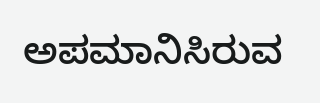ಅಪಮಾನಿಸಿರುವ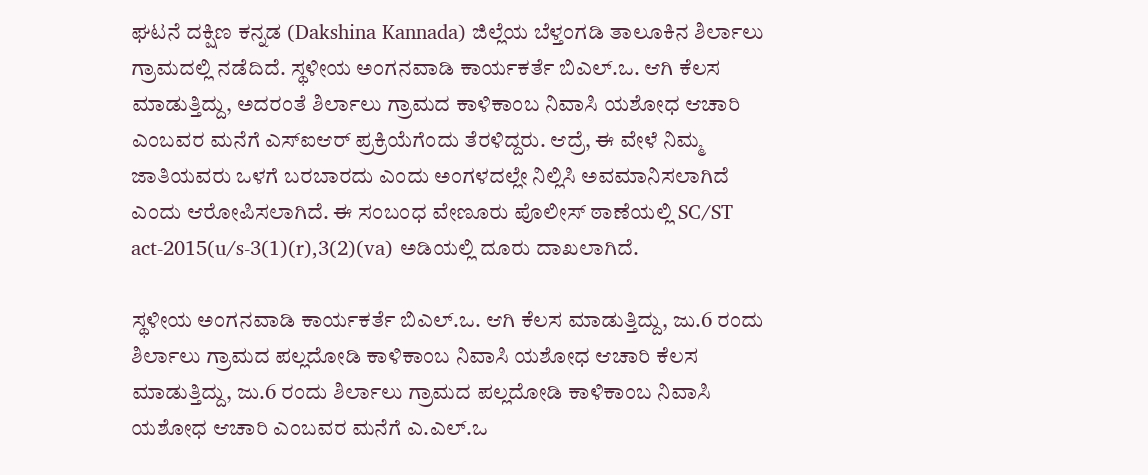ಘಟನೆ ದಕ್ಷಿಣ ಕನ್ನಡ (Dakshina Kannada) ಜಿಲ್ಲೆಯ ಬೆಳ್ತಂಗಡಿ ತಾಲೂಕಿನ ಶಿರ್ಲಾಲು ಗ್ರಾಮದಲ್ಲಿ ನಡೆದಿದೆ. ಸ್ಥಳೀಯ ಅಂಗನವಾಡಿ ಕಾರ್ಯಕರ್ತೆ ಬಿಎಲ್.ಒ. ಆಗಿ ಕೆಲಸ ಮಾಡುತ್ತಿದ್ದು, ಅದರಂತೆ ಶಿರ್ಲಾಲು ಗ್ರಾಮದ ಕಾಳಿಕಾಂಬ ನಿವಾಸಿ ಯಶೋಧ ಆಚಾರಿ ಎಂಬವರ ಮನೆಗೆ ಎಸ್ಐಆರ್ ಪ್ರಕ್ರಿಯೆಗೆಂದು ತೆರಳಿದ್ದರು. ಆದ್ರೆ, ಈ ವೇಳೆ ನಿಮ್ಮ ಜಾತಿಯವರು ಒಳಗೆ ಬರಬಾರದು ಎಂದು ಅಂಗಳದಲ್ಲೇ ನಿಲ್ಲಿಸಿ ಅವಮಾನಿಸಲಾಗಿದೆ ಎಂದು ಆರೋಪಿಸಲಾಗಿದೆ. ಈ ಸಂಬಂಧ ವೇಣೂರು ಪೊಲೀಸ್ ಠಾಣೆಯಲ್ಲಿ SC/ST act-2015(u/s-3(1)(r),3(2)(va) ಅಡಿಯಲ್ಲಿ ದೂರು ದಾಖಲಾಗಿದೆ.

ಸ್ಥಳೀಯ ಅಂಗನವಾಡಿ ಕಾರ್ಯಕರ್ತೆ ಬಿಎಲ್.ಒ. ಆಗಿ ಕೆಲಸ ಮಾಡುತ್ತಿದ್ದು, ಜು.6 ರಂದು ಶಿರ್ಲಾಲು ಗ್ರಾಮದ ಪಲ್ಲದೋಡಿ ಕಾಳಿಕಾಂಬ ನಿವಾಸಿ ಯಶೋಧ ಆಚಾರಿ ಕೆಲಸ ಮಾಡುತ್ತಿದ್ದು, ಜು.6 ರಂದು ಶಿರ್ಲಾಲು ಗ್ರಾಮದ ಪಲ್ಲದೋಡಿ ಕಾಳಿಕಾಂಬ ನಿವಾಸಿ ಯಶೋಧ ಆಚಾರಿ ಎಂಬವರ ಮನೆಗೆ ಎ.ಎಲ್.ಒ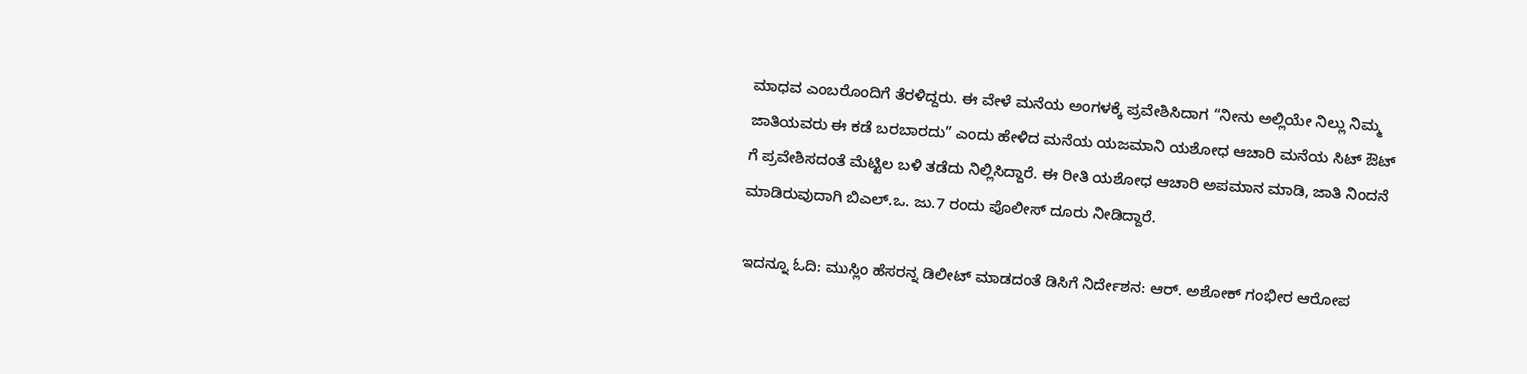ಮಾಧವ ಎಂಬರೊಂದಿಗೆ ತೆರಳಿದ್ದರು. ಈ ವೇಳೆ ಮನೆಯ ಅಂಗಳಕ್ಕೆ ಪ್ರವೇಶಿಸಿದಾಗ “ನೀನು ಅಲ್ಲಿಯೇ ನಿಲ್ಲು ನಿಮ್ಮ ಜಾತಿಯವರು ಈ ಕಡೆ ಬರಬಾರದು” ಎಂದು ಹೇಳಿದ ಮನೆಯ ಯಜಮಾನಿ ಯಶೋಧ ಆಚಾರಿ ಮನೆಯ ಸಿಟ್ ಔಟ್ ಗೆ ಪ್ರವೇಶಿಸದಂತೆ ಮೆಟ್ಟಿಲ ಬಳಿ ತಡೆದು ನಿಲ್ಲಿಸಿದ್ದಾರೆ. ಈ ರೀತಿ ಯಶೋಧ ಆಚಾರಿ ಅಪಮಾನ ಮಾಡಿ, ಜಾತಿ ನಿಂದನೆ ಮಾಡಿರುವುದಾಗಿ ಬಿಎಲ್.ಒ. ಜು.7 ರಂದು ಪೊಲೀಸ್ ದೂರು ನೀಡಿದ್ದಾರೆ.

ಇದನ್ನೂ ಓದಿ: ಮುಸ್ಲಿಂ ಹೆಸರನ್ನ ಡಿಲೀಟ್ ಮಾಡದಂತೆ ಡಿಸಿಗೆ ನಿರ್ದೇಶನ: ಆರ್. ಅಶೋಕ್ ಗಂಭೀರ ಆರೋಪ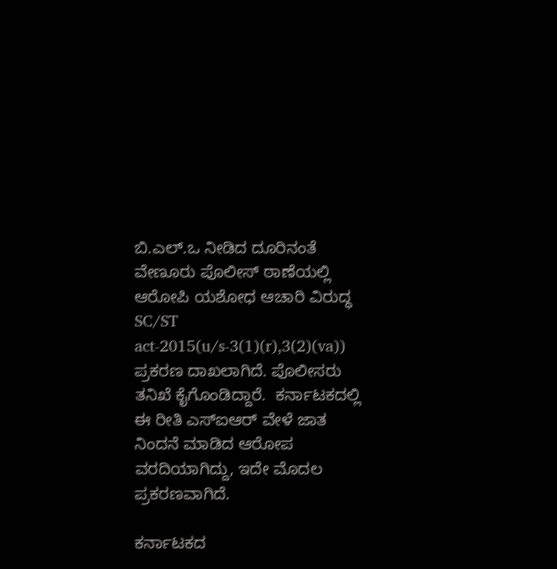ಬಿ.ಎಲ್.ಒ ನೀಡಿದ ದೂರಿನಂತೆ ವೇಣೂರು ಪೊಲೀಸ್ ಠಾಣೆಯಲ್ಲಿ ಆರೋಪಿ ಯಶೋಧ ಆಚಾರಿ ವಿರುದ್ಧ SC/ST act-2015(u/s-3(1)(r),3(2)(va)) ಪ್ರಕರಣ ದಾಖಲಾಗಿದೆ. ಪೊಲೀಸರು ತನಿಖೆ ಕೈಗೊಂಡಿದ್ದಾರೆ.  ಕರ್ನಾಟಕದಲ್ಲಿ ಈ ರೀತಿ ಎಸ್ಐಆರ್ ವೇಳೆ ಜಾತ ನಿಂದನೆ ಮಾಡಿದ ಆರೋಪ ವರದಿಯಾಗಿದ್ದು, ಇದೇ ಮೊದಲ ಪ್ರಕರಣವಾಗಿದೆ.

ಕರ್ನಾಟಕದ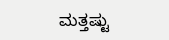ಮತ್ತಷ್ಟು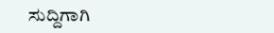ಸುದ್ದಿಗಾಗಿ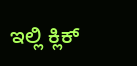ಇಲ್ಲಿ ಕ್ಲಿಕ್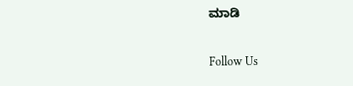ಮಾಡಿ

Follow Us